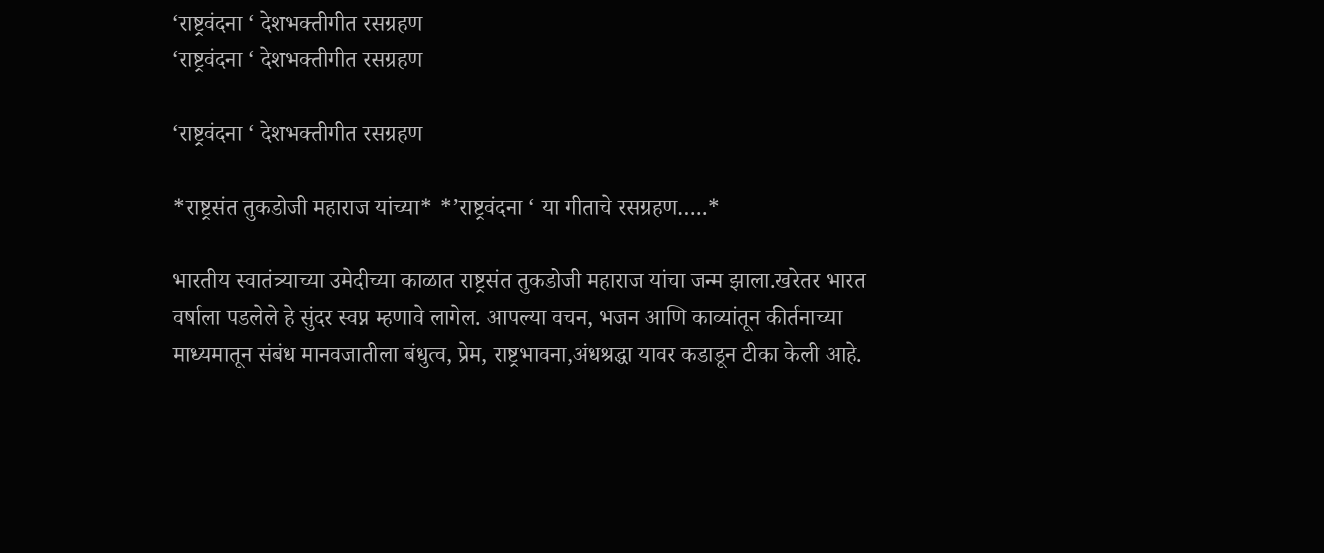‘राष्ट्रवंदना ‘ देशभक्तीगीत रसग्रहण
‘राष्ट्रवंदना ‘ देशभक्तीगीत रसग्रहण

‘राष्ट्रवंदना ‘ देशभक्तीगीत रसग्रहण

*राष्ट्रसंत तुकडोजी महाराज यांच्या* *’राष्ट्रवंदना ‘ या गीताचे रसग्रहण…..*

भारतीय स्वातंत्र्याच्या उमेदीच्या काळात राष्ट्रसंत तुकडोजी महाराज यांचा जन्म झाला.खरेतर भारत वर्षाला पडलेले हे सुंदर स्वप्न म्हणावे लागेल. आपल्या वचन, भजन आणि काव्यांतून कीर्तनाच्या माध्यमातून संबंध मानवजातीला बंधुत्व, प्रेम, राष्ट्रभावना,अंधश्रद्धा यावर कडाडून टीका केली आहे.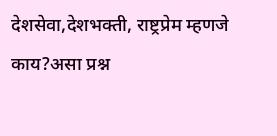देशसेवा,देशभक्ती, राष्ट्रप्रेम म्हणजे काय?असा प्रश्न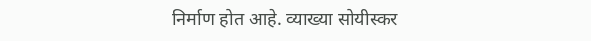निर्माण होत आहे. व्याख्या सोयीस्कर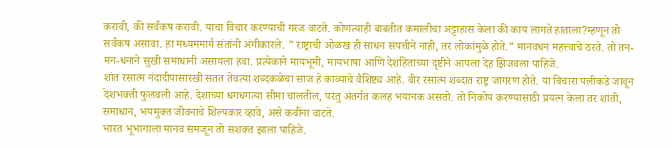करावी, की सर्वंकष करावी. याचा विचार करण्याची गरज वाटते. कोणत्याही बाबतीत कमालीचा अट्टाहास केला की काय लागते हाताला?म्हणून तो सर्वंकष असावा. हा मध्यममार्ग संतांनी अंगीकारले. ” राष्ट्राची ओळख ही साधन संपत्तीने नाही, तर लोकांमुळे होते.” मानवधन महत्त्वाचे ठरते. तो तन-मन-धनाने सुखी समाधानी असायला हवा. प्रत्येकाने मायभूमी, मायभाषा आणि देशहिताच्या दृष्टीने आपला देह झिजवला पाहिजे.
शांत रसात्म नंदादीपासारखी सतत तेवत्या शब्दकळेचा साज हे काव्याचे वैशिष्ट्य आहे. वीर रसात्म शब्दात राष्ट्र जागरण होते. या विचारा पलीकडे जावून देशभक्ती फुलवली आहे. देशाच्या धगधगत्या सीमा चालतील, परंतु अंतर्गत कलह भयानक असतो. तो निकोप करण्यासाठी प्रयत्न केला तर शांती, समाधान, भयमुक्त जीवनाचे शिल्पकार व्हावे, असे कवींना वाटते.
भारत भूभागाला मानव समजून तो सशक्त झाला पाहिजे.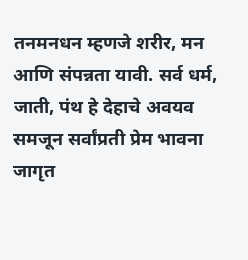तनमनधन म्हणजे शरीर, मन आणि संपन्नता यावी. सर्व धर्म, जाती, पंथ हे देहाचे अवयव समजून सर्वांप्रती प्रेम भावना जागृत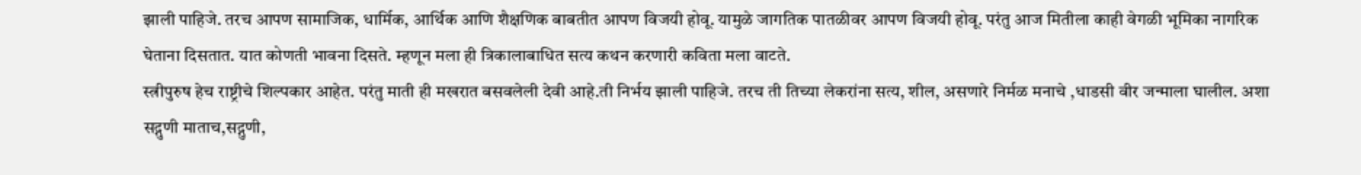झाली पाहिजे. तरच आपण सामाजिक, धार्मिक, आर्थिक आणि शैक्षणिक बाबतीत आपण विजयी होवू. यामुळे जागतिक पातळीवर आपण विजयी होवू. परंतु आज मितीला काही वेगळी भूमिका नागरिक घेताना दिसतात. यात कोणती भावना दिसते. म्हणून मला ही त्रिकालाबाधित सत्य कथन करणारी कविता मला वाटते.
स्त्रीपुरुष हेच राष्ट्रीचे शिल्पकार आहेत. परंतु माती ही मखरात बसवलेली देवी आहे.ती निर्भय झाली पाहिजे. तरच ती तिच्या लेकरांना सत्य, शील, असणारे निर्मळ मनाचे ,धाडसी वीर जन्माला घालील. अशा सद्गुणी माताच,सद्गुणी,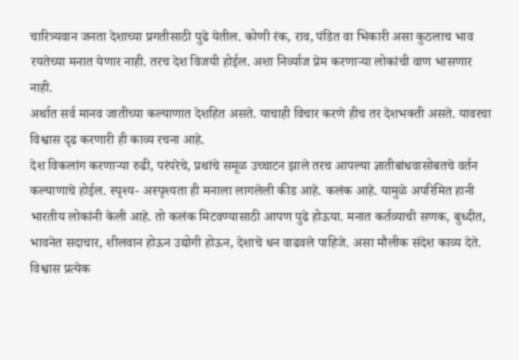चारित्र्यवान जनता देशाच्या प्रगतीसाठी पुढे येतील. कोणी रंक, राव, पंडित वा भिकारी असा कुठलाच भाव रयतेच्या मनात येणार नाही. तरच देश विजयी होईल. अशा निर्व्याज प्रेम करणाऱ्या लोकांची वाण भासणार नाही.
अर्थात सर्व मानव जातीच्या कल्याणात देशहित असते. याचाही विचार करणे हीच तर देशभक्ती असते. यावरचा विश्वास दृढ करणारी ही काव्य रचना आहे.
देश विकलांग करणाऱ्या रुढी, परंपरेचे, प्रथांचे समूळ उच्चाटन झाले तरच आपल्या ज्ञातीबांधवासोबतचे वर्तन कल्याणाचे होईल. स्पृश्य- अस्पृश्यता ही मनाला लागलेली कीड आहे. कलंक आहे. यामुळे अपरिमित हानी भारतीय लोकांनी केली आहे. तो कलंक मिटवण्यासाठी आपण पुढे होऊया. मनात कर्तव्याची सणक, बुध्दीत, भावनेत सदाचार, शीलवान होऊन उद्योगी होऊन, देशाचे धन वाढवले पाहिजे. असा मौलीक संदेश काव्य देते. विश्वास प्रत्येक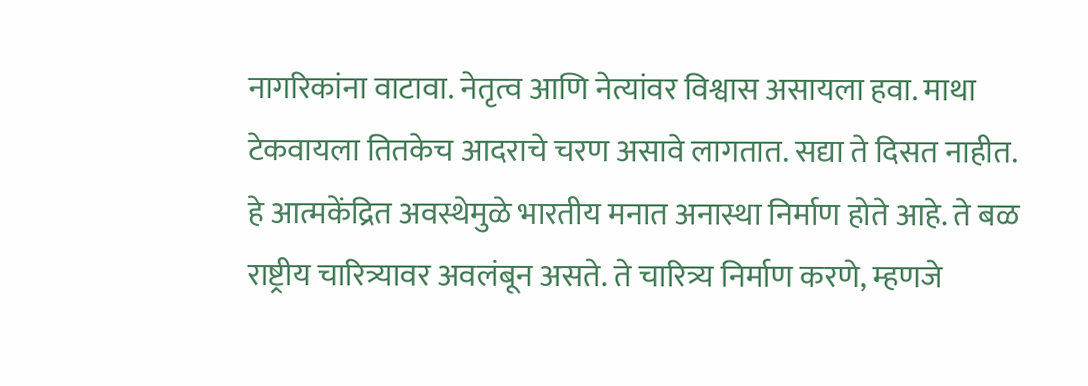नागरिकांना वाटावा. नेतृत्व आणि नेत्यांवर विश्वास असायला हवा. माथा टेकवायला तितकेच आदराचे चरण असावे लागतात. सद्या ते दिसत नाहीत. हे आत्मकेंद्रित अवस्थेमुळे भारतीय मनात अनास्था निर्माण होते आहे. ते बळ राष्ट्रीय चारित्र्यावर अवलंबून असते. ते चारित्र्य निर्माण करणे, म्हणजे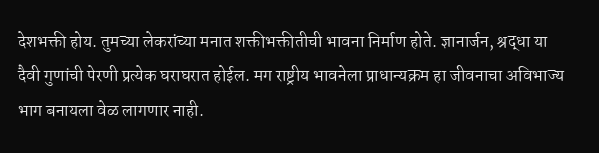देशभक्ती होय. तुमच्या लेकरांच्या मनात शक्तीभक्तीतीची भावना निर्माण होते. ज्ञानार्जन, श्रद्धा या दैवी गुणांची पेरणी प्रत्येक घराघरात होईल. मग राष्ट्रीय भावनेला प्राधान्यक्रम हा जीवनाचा अविभाज्य भाग बनायला वेळ लागणार नाही.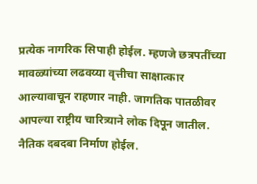प्रत्येक नागरिक सिपाही होईल. म्हणजे छत्रपतींच्या मावळ्यांच्या लढवय्या वृत्तीचा साक्षात्कार आल्यावाचून राहणार नाही. जागतिक पातळीवर आपल्या राष्ट्रीय चारित्र्याने लोक दिपून जातील. नैतिक दबदबा निर्माण होईल.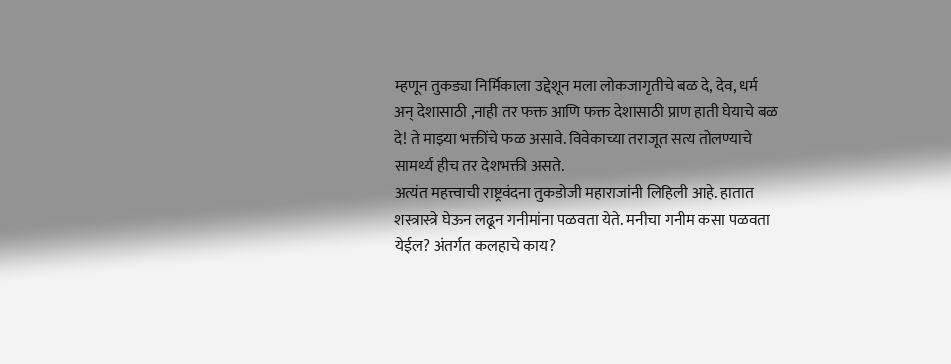म्हणून तुकड्या निर्मिकाला उद्देशून मला लोकजागृतीचे बळ दे, देव, धर्म अन् देशासाठी ,नाही तर फक्त आणि फक्त देशासाठी प्राण हाती घेयाचे बळ दे! ते माझ्या भक्तींचे फळ असावे. विवेकाच्या तराजूत सत्य तोलण्याचे सामर्थ्य हीच तर देशभक्ती असते.
अत्यंत महत्त्वाची राष्ट्रवंदना तुकडोजी महाराजांनी लिहिली आहे. हातात शस्त्रास्त्रे घेऊन लढून गनीमांना पळवता येते. मनीचा गनीम कसा पळवता येईल? अंतर्गत कलहाचे काय?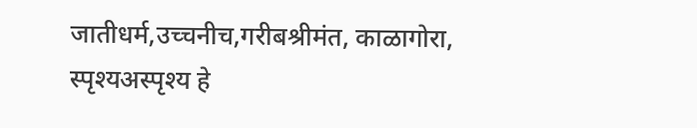जातीधर्म,उच्चनीच,गरीबश्रीमंत, काळागोरा, स्पृश्यअस्पृश्य हे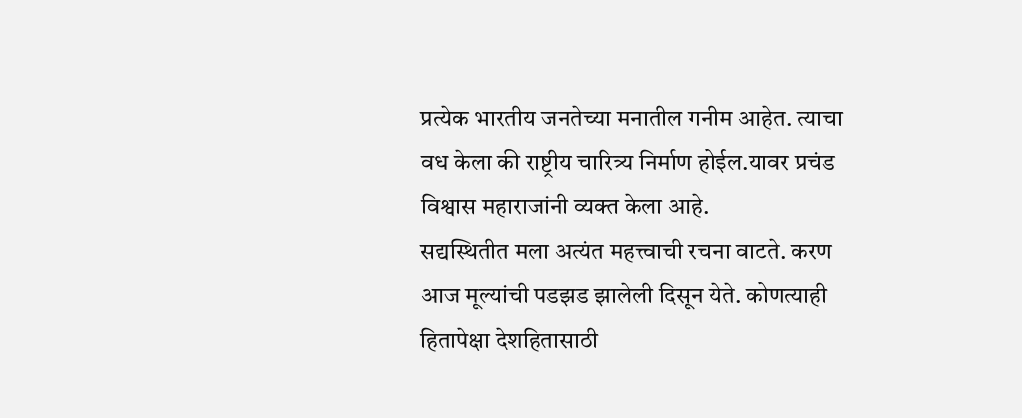प्रत्येक भारतीय जनतेच्या मनातील गनीम आहेत. त्याचा वध केला की राष्ट्रीय चारित्र्य निर्माण होईल.यावर प्रचंड विश्वास महाराजांनी व्यक्त केला आहे.
सद्यस्थितीत मला अत्यंत महत्त्वाची रचना वाटते. करण आज मूल्यांची पडझड झालेली दिसून येते. कोणत्याही हितापेक्षा देशहितासाठी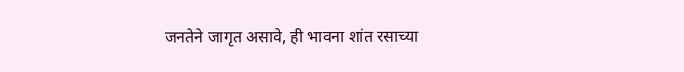जनतेने जागृत असावे, ही भावना शांत रसाच्या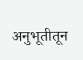अनुभूतीतून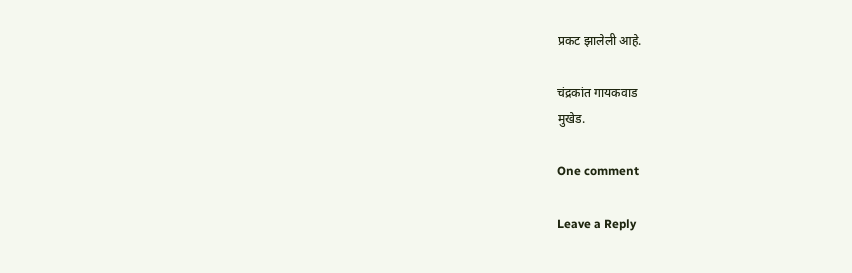प्रकट झालेली आहे.

चंद्रकांत गायकवाड
मुखेड.

One comment

Leave a Reply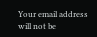Your email address will not be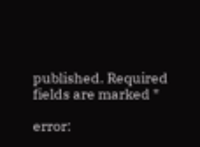published. Required fields are marked *

error: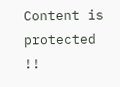Content is protected !!